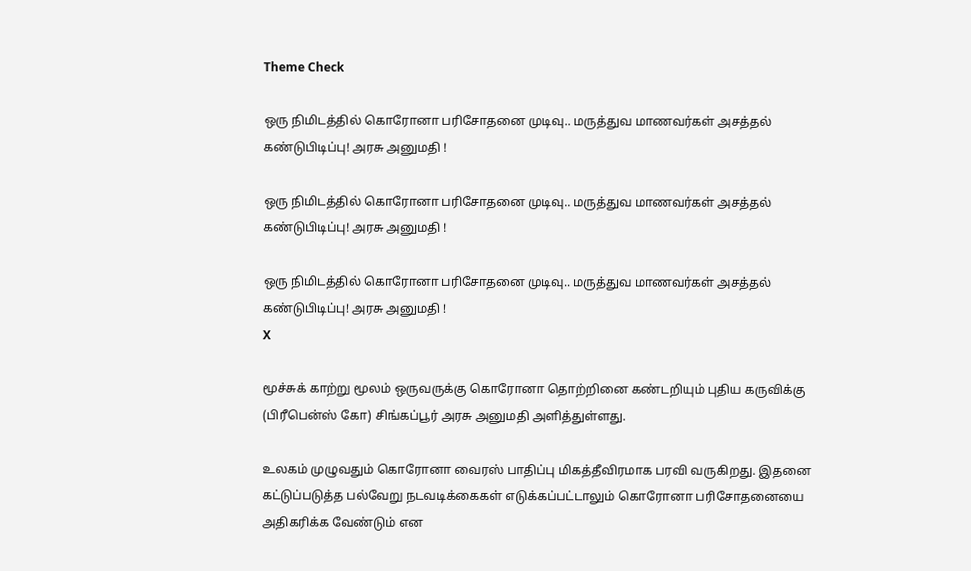Theme Check

ஒரு நிமிடத்தில் கொரோனா பரிசோதனை முடிவு.. மருத்துவ மாணவர்கள் அசத்தல் கண்டுபிடிப்பு! அரசு அனுமதி !

ஒரு நிமிடத்தில் கொரோனா பரிசோதனை முடிவு.. மருத்துவ மாணவர்கள் அசத்தல் கண்டுபிடிப்பு! அரசு அனுமதி !

ஒரு நிமிடத்தில் கொரோனா பரிசோதனை முடிவு.. மருத்துவ மாணவர்கள் அசத்தல் கண்டுபிடிப்பு! அரசு அனுமதி !
X

மூச்சுக் காற்று மூலம் ஒருவருக்கு கொரோனா தொற்றினை கண்டறியும் புதிய கருவிக்கு (பிரீபென்ஸ் கோ) சிங்கப்பூர் அரசு அனுமதி அளித்துள்ளது.

உலகம் முழுவதும் கொரோனா வைரஸ் பாதிப்பு மிகத்தீவிரமாக பரவி வருகிறது. இதனை கட்டுப்படுத்த பல்வேறு நடவடிக்கைகள் எடுக்கப்பட்டாலும் கொரோனா பரிசோதனையை அதிகரிக்க வேண்டும் என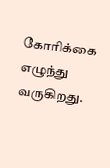கோரிக்கை எழுந்து வருகிறது.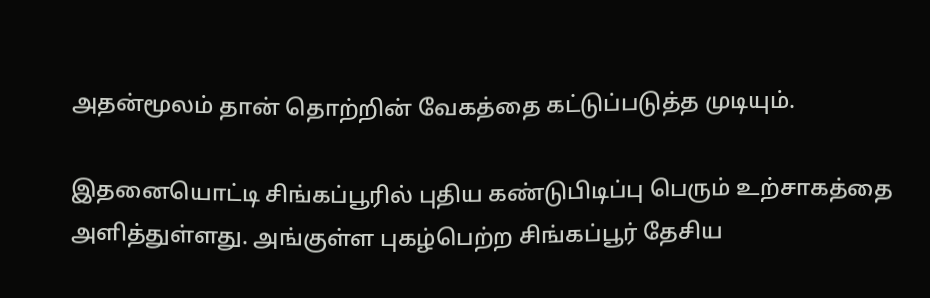அதன்மூலம் தான் தொற்றின் வேகத்தை கட்டுப்படுத்த முடியும்.

இதனையொட்டி சிங்கப்பூரில் புதிய கண்டுபிடிப்பு பெரும் உற்சாகத்தை அளித்துள்ளது. அங்குள்ள புகழ்பெற்ற சிங்கப்பூர் தேசிய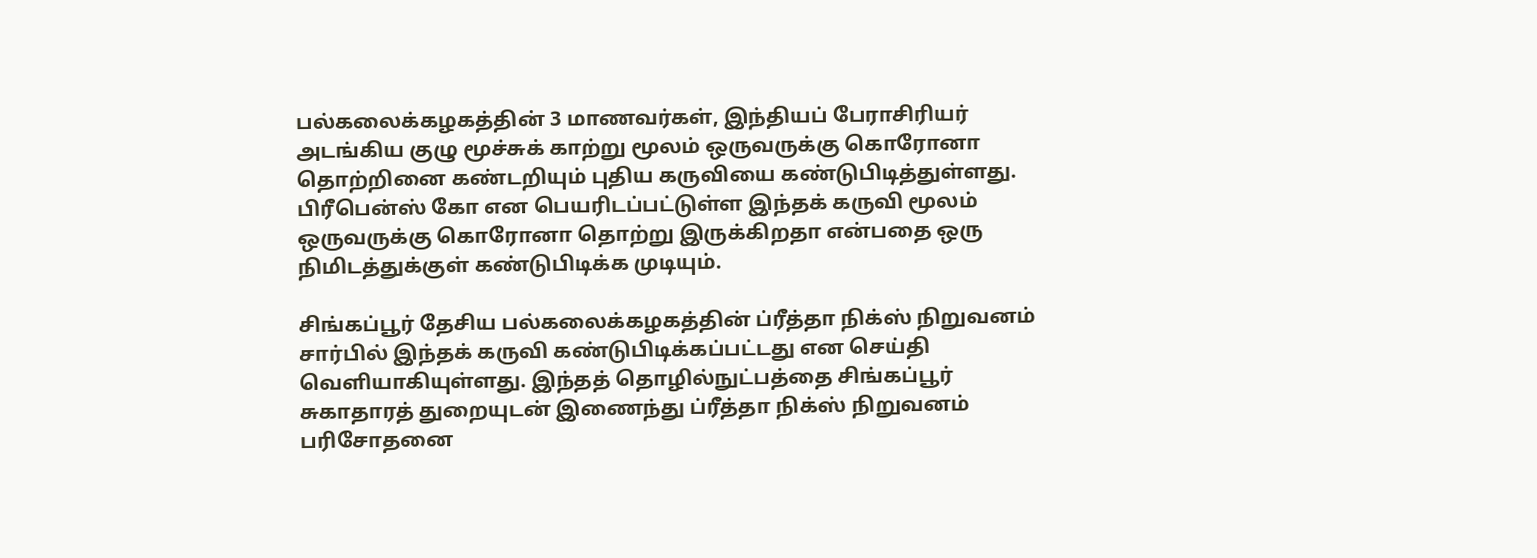பல்கலைக்கழகத்தின் 3 மாணவர்கள், இந்தியப் பேராசிரியர் அடங்கிய குழு மூச்சுக் காற்று மூலம் ஒருவருக்கு கொரோனா தொற்றினை கண்டறியும் புதிய கருவியை கண்டுபிடித்துள்ளது. பிரீபென்ஸ் கோ என பெயரிடப்பட்டுள்ள இந்தக் கருவி மூலம் ஒருவருக்கு கொரோனா தொற்று இருக்கிறதா என்பதை ஒரு நிமிடத்துக்குள் கண்டுபிடிக்க முடியும்.

சிங்கப்பூர் தேசிய பல்கலைக்கழகத்தின் ப்ரீத்தா நிக்ஸ் நிறுவனம் சார்பில் இந்தக் கருவி கண்டுபிடிக்கப்பட்டது என செய்தி வெளியாகியுள்ளது. இந்தத் தொழில்நுட்பத்தை சிங்கப்பூர் சுகாதாரத் துறையுடன் இணைந்து ப்ரீத்தா நிக்ஸ் நிறுவனம் பரிசோதனை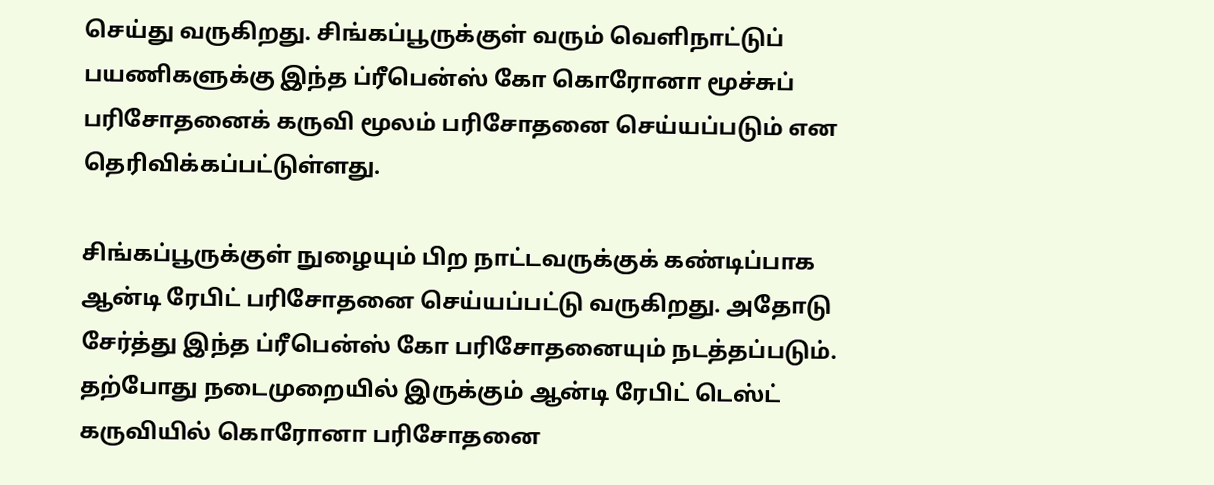செய்து வருகிறது. சிங்கப்பூருக்குள் வரும் வெளிநாட்டுப் பயணிகளுக்கு இந்த ப்ரீபென்ஸ் கோ கொரோனா மூச்சுப் பரிசோதனைக் கருவி மூலம் பரிசோதனை செய்யப்படும் என தெரிவிக்கப்பட்டுள்ளது.

சிங்கப்பூருக்குள் நுழையும் பிற நாட்டவருக்குக் கண்டிப்பாக ஆன்டி ரேபிட் பரிசோதனை செய்யப்பட்டு வருகிறது. அதோடு சேர்த்து இந்த ப்ரீபென்ஸ் கோ பரிசோதனையும் நடத்தப்படும். தற்போது நடைமுறையில் இருக்கும் ஆன்டி ரேபிட் டெஸ்ட் கருவியில் கொரோனா பரிசோதனை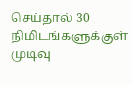செய்தால் 30 நிமிடங்களுக்குள் முடிவு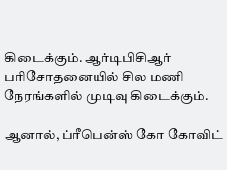கிடைக்கும். ஆர்டிபிசிஆர் பரிசோதனையில் சில மணி நேரங்களில் முடிவு கிடைக்கும்.

ஆனால், ப்ரீபென்ஸ் கோ கோவிட்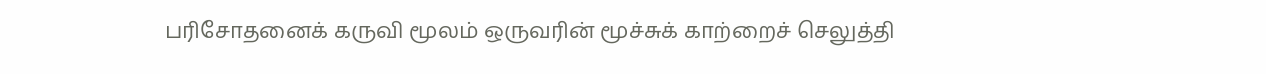பரிசோதனைக் கருவி மூலம் ஒருவரின் மூச்சுக் காற்றைச் செலுத்தி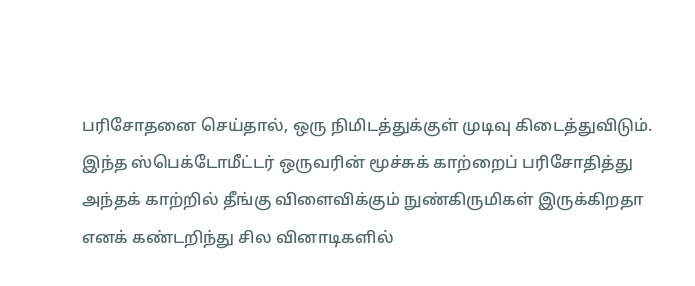பரிசோதனை செய்தால், ஒரு நிமிடத்துக்குள் முடிவு கிடைத்துவிடும். இந்த ஸ்பெக்டோமீட்டர் ஒருவரின் மூச்சுக் காற்றைப் பரிசோதித்து அந்தக் காற்றில் தீங்கு விளைவிக்கும் நுண்கிருமிகள் இருக்கிறதா எனக் கண்டறிந்து சில வினாடிகளில்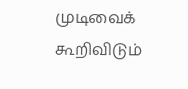முடிவைக் கூறிவிடும்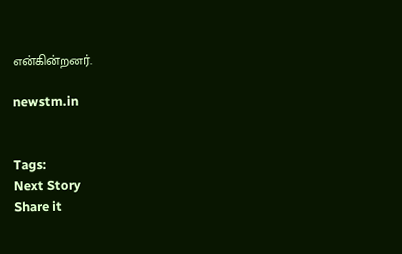என்கின்றனர்.

newstm.in


Tags:
Next Story
Share it